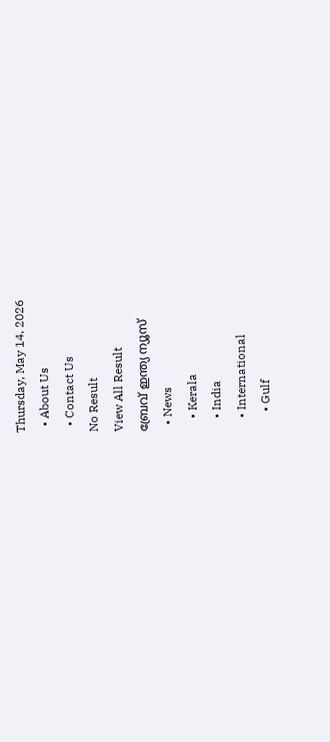Thursday, May 14, 2026
  • About Us
  • Contact Us
No Result
View All Result
ബ്രേവ് ഇന്ത്യ ന്യൂസ്
  • News
    • Kerala
    • India
    • International
      • Gulf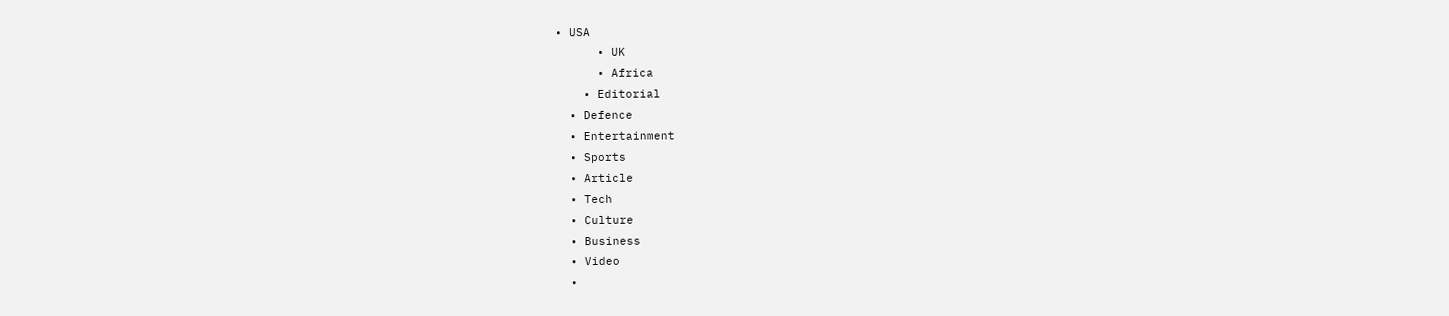• USA
      • UK
      • Africa
    • Editorial
  • Defence
  • Entertainment
  • Sports
  • Article
  • Tech
  • Culture
  • Business
  • Video
  •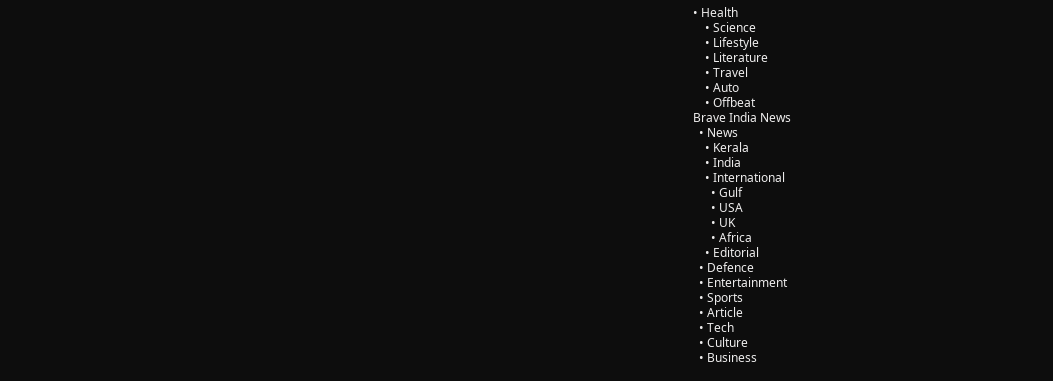• Health
    • Science
    • Lifestyle
    • Literature
    • Travel
    • Auto
    • Offbeat
Brave India News
  • News
    • Kerala
    • India
    • International
      • Gulf
      • USA
      • UK
      • Africa
    • Editorial
  • Defence
  • Entertainment
  • Sports
  • Article
  • Tech
  • Culture
  • Business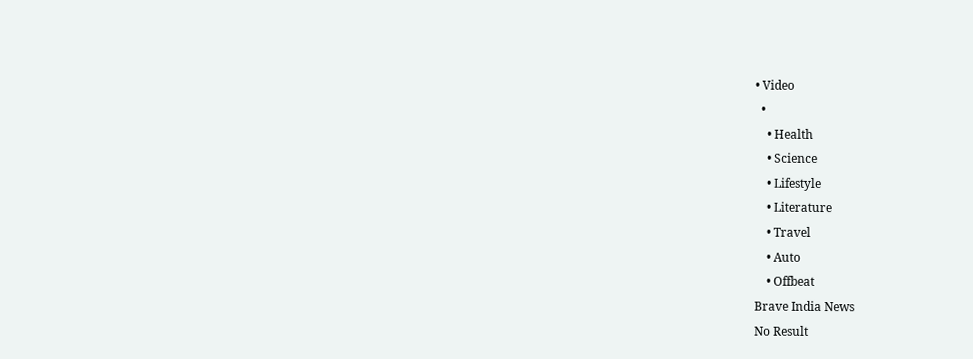• Video
  •
    • Health
    • Science
    • Lifestyle
    • Literature
    • Travel
    • Auto
    • Offbeat
Brave India News
No Result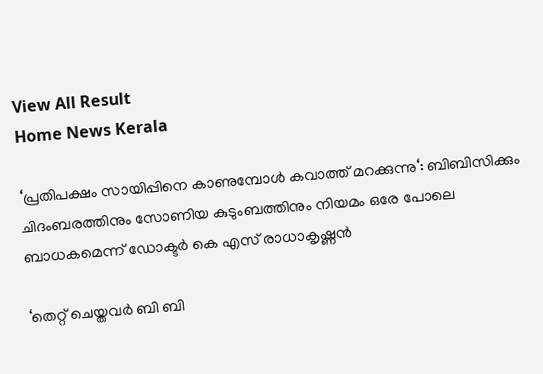View All Result
Home News Kerala

‘പ്രതിപക്ഷം സായിപ്പിനെ കാണുമ്പോൾ കവാത്ത് മറക്കുന്നു‘: ബിബിസിക്കും ചിദംബരത്തിനും സോണിയ കുടുംബത്തിനും നിയമം ഒരേ പോലെ ബാധകമെന്ന് ഡോക്ടർ കെ എസ് രാധാകൃഷ്ണൻ

‘തെറ്റ് ചെയ്തവർ ബി ബി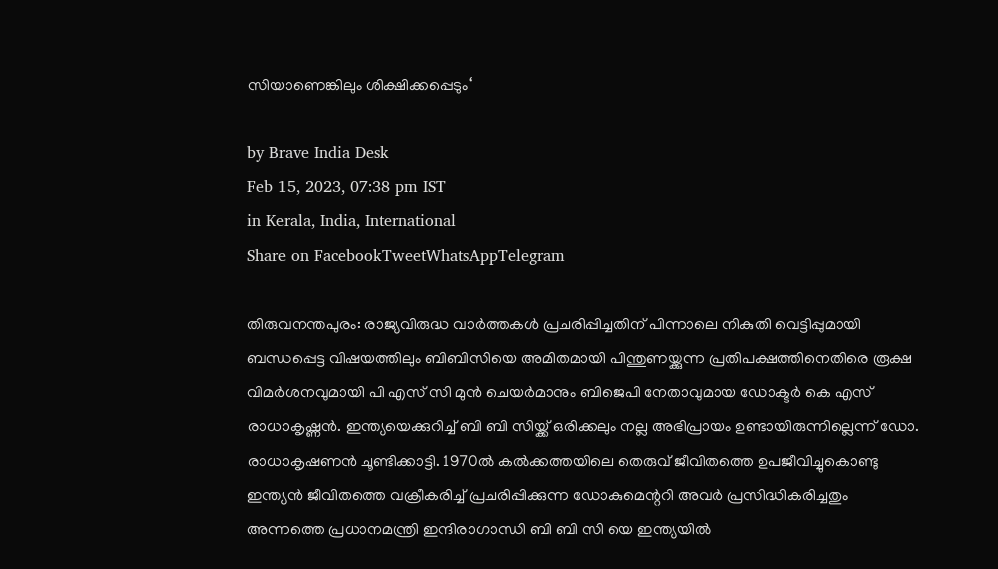സിയാണെങ്കിലും ശിക്ഷിക്കപ്പെടും‘

by Brave India Desk
Feb 15, 2023, 07:38 pm IST
in Kerala, India, International
Share on FacebookTweetWhatsAppTelegram

തിരുവനന്തപുരം: രാജ്യവിരുദ്ധ വാർത്തകൾ പ്രചരിപ്പിച്ചതിന് പിന്നാലെ നികുതി വെട്ടിപ്പുമായി ബന്ധപ്പെട്ട വിഷയത്തിലും ബിബിസിയെ അമിതമായി പിന്തുണയ്ക്കുന്ന പ്രതിപക്ഷത്തിനെതിരെ രൂക്ഷ വിമർശനവുമായി പി എസ് സി മുൻ ചെയർമാനും ബിജെപി നേതാവുമായ ഡോക്ടർ കെ എസ് രാധാകൃഷ്ണൻ. ഇന്ത്യയെക്കുറിച്ച് ബി ബി സിയ്ക്ക് ഒരിക്കലും നല്ല അഭിപ്രായം ഉണ്ടായിരുന്നില്ലെന്ന് ഡോ. രാധാകൃഷണൻ ചൂണ്ടിക്കാട്ടി. 1970ൽ കൽക്കത്തയിലെ തെരുവ് ജീവിതത്തെ ഉപജീവിച്ചുകൊണ്ടു ഇന്ത്യൻ ജീവിതത്തെ വക്രീകരിച്ച് പ്രചരിപ്പിക്കുന്ന ഡോകുമെന്ററി അവർ പ്രസിദ്ധികരിച്ചതും അന്നത്തെ പ്രധാനമന്ത്രി ഇന്ദിരാഗാന്ധി ബി ബി സി യെ ഇന്ത്യയിൽ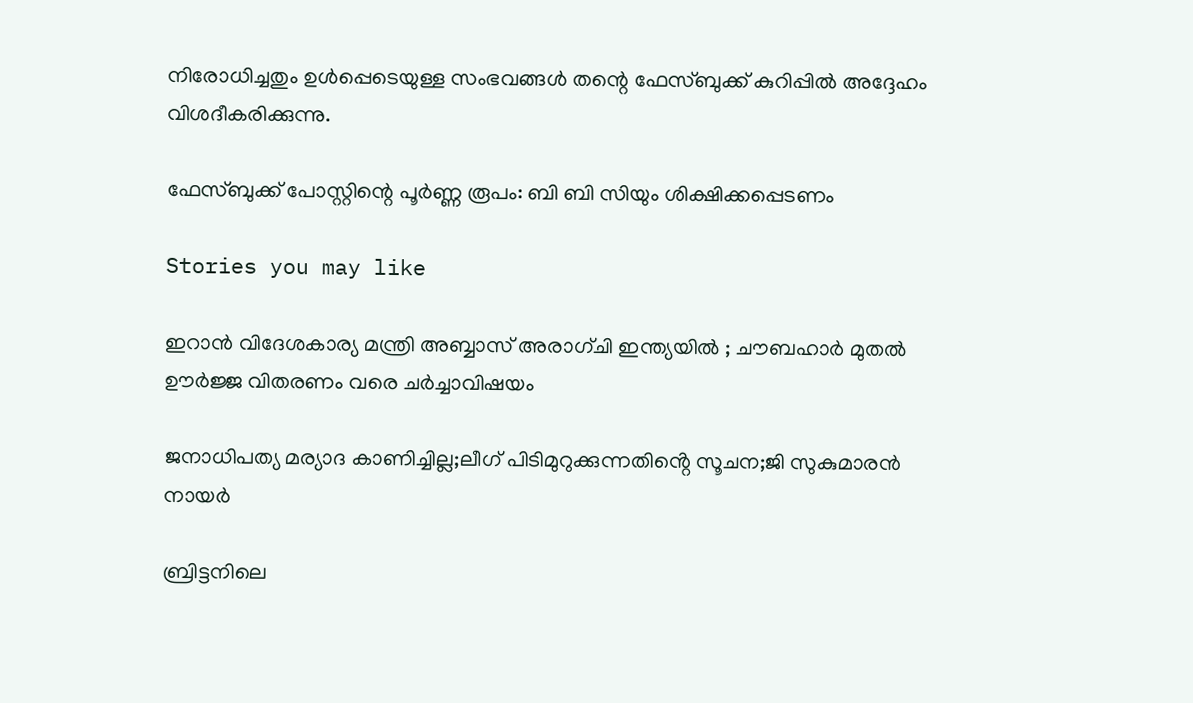നിരോധിച്ചതും ഉൾപ്പെടെയുള്ള സംഭവങ്ങൾ തന്റെ ഫേസ്ബുക്ക് കുറിപ്പിൽ അദ്ദേഹം വിശദീകരിക്കുന്നു.

ഫേസ്ബുക്ക് പോസ്റ്റിന്റെ പൂർണ്ണ രൂപം: ബി ബി സിയും ശിക്ഷിക്കപ്പെടണം

Stories you may like

ഇറാൻ വിദേശകാര്യ മന്ത്രി അബ്ബാസ് അരാഗ്ചി ഇന്ത്യയിൽ ; ചൗബഹാർ മുതൽ ഊർജ്ജ വിതരണം വരെ ചർച്ചാവിഷയം

ജനാധിപത്യ മര്യാദ കാണിച്ചില്ല;ലീഗ് പിടിമുറുക്കുന്നതിൻ്റെ സൂചന;ജി സുകുമാരൻ നായർ

ബ്രിട്ടനിലെ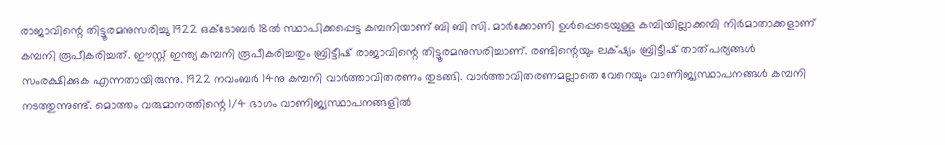രാജാവിന്റെ തിട്ടൂരമനുസരിച്ചു 1922 ഒക്ടോബർ 18ൽ സ്ഥാപിക്കപ്പെട്ട കമ്പനിയാണ് ബി ബി സി. മാർക്കോണി ഉൾപ്പെടെയുള്ള കമ്പിയില്ലാക്കമ്പി നിർമാതാക്കളാണ് കമ്പനി രൂപീകരിച്ചത്. ഈസ്റ്റ് ഇന്ത്യ കമ്പനി രൂപീകരിച്ചതും ബ്രിട്ടീഷ് രാജാവിന്റെ തിട്ടൂരമനുസരിച്ചാണ്. രണ്ടിന്റെയും ലക്‌ഷ്യം ബ്രിട്ടീഷ് താത്പര്യങ്ങൾ സംരക്ഷിക്കുക എന്നതായിരുന്നു. 1922 നവംബർ 14നു കമ്പനി വാർത്താവിതരണം തുടങ്ങി. വാർത്താവിതരണമല്ലാതെ വേറെയും വാണിജ്യസ്ഥാപനങ്ങൾ കമ്പനി നടത്തുന്നുണ്ട്. മൊത്തം വരുമാനത്തിന്റെ 1/4 ഭാഗം വാണിജ്യസ്ഥാപനങ്ങളിൽ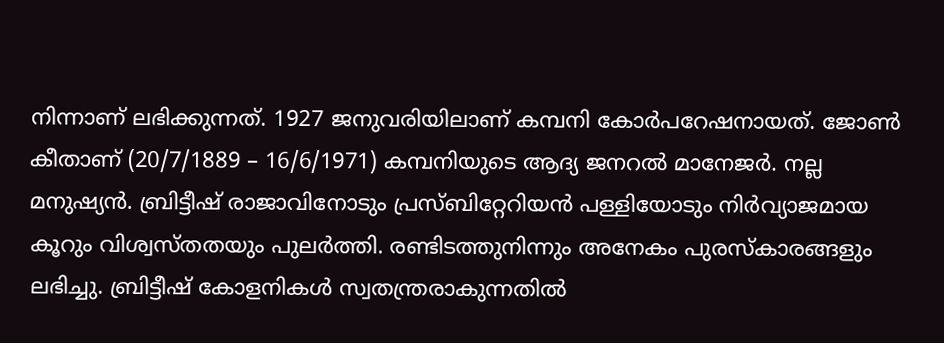നിന്നാണ് ലഭിക്കുന്നത്. 1927 ജനുവരിയിലാണ് കമ്പനി കോർപറേഷനായത്. ജോൺ കീതാണ് (20/7/1889 – 16/6/1971) കമ്പനിയുടെ ആദ്യ ജനറൽ മാനേജർ. നല്ല മനുഷ്യൻ. ബ്രിട്ടീഷ് രാജാവിനോടും പ്രസ്ബിറ്റേറിയൻ പള്ളിയോടും നിർവ്യാജമായ കൂറും വിശ്വസ്തതയും പുലർത്തി. രണ്ടിടത്തുനിന്നും അനേകം പുരസ്കാരങ്ങളും ലഭിച്ചു. ബ്രിട്ടീഷ് കോളനികൾ സ്വതന്ത്രരാകുന്നതിൽ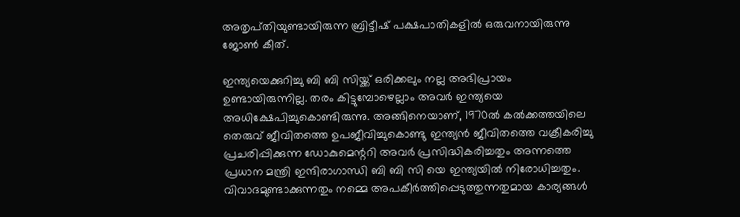അതൃപ്‌തിയുണ്ടായിരുന്ന ബ്രിട്ടീഷ് പക്ഷപാതികളിൽ ഒരുവനായിരുന്നു ജോൺ കീത്.

ഇന്ത്യയെക്കുറിച്ചു ബി ബി സിയ്ക്ക് ഒരിക്കലും നല്ല അഭിപ്രായം ഉണ്ടായിരുന്നില്ല. തരം കിട്ടുമ്പോഴെല്ലാം അവർ ഇന്ത്യയെ അധിക്ഷേപിച്ചുകൊണ്ടിരുന്നു. അങ്ങിനെയാണ്, 1970ൽ കൽക്കത്തയിലെ തെരുവ് ജീവിതത്തെ ഉപജീവിച്ചുകൊണ്ടു ഇന്ത്യൻ ജീവിതത്തെ വക്രീകരിച്ചു പ്രചരിപ്പിക്കുന്ന ഡോകുമെന്ററി അവർ പ്രസിദ്ധികരിച്ചതും അന്നത്തെ പ്രധാന മന്ത്രി ഇന്ദിരാഗാന്ധി ബി ബി സി യെ ഇന്ത്യയിൽ നിരോധിച്ചതും. വിവാദമുണ്ടാക്കുന്നതും നമ്മെ അപകീർത്തിപ്പെടുത്തുന്നതുമായ കാര്യങ്ങൾ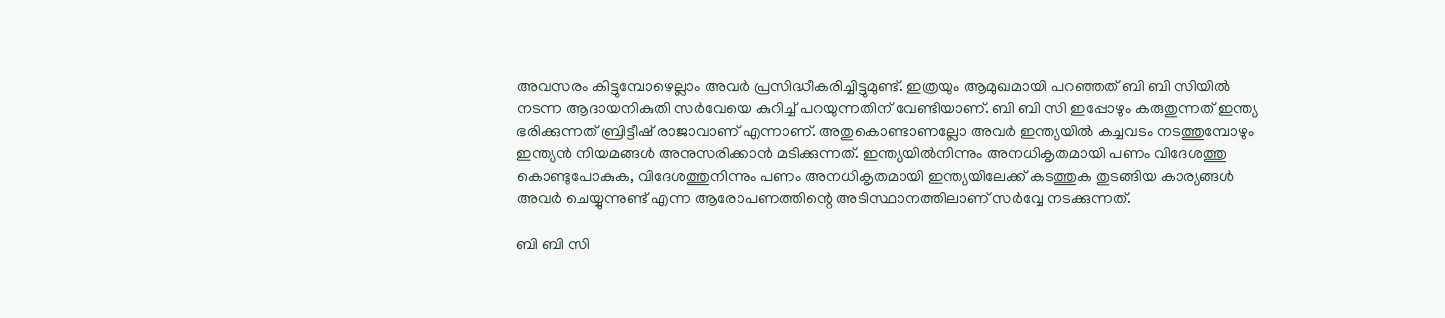അവസരം കിട്ടുമ്പോഴെല്ലാം അവർ പ്രസിദ്ധീകരിച്ചിട്ടുമുണ്ട്. ഇത്രയും ആമുഖമായി പറഞ്ഞത് ബി ബി സിയിൽ നടന്ന ആദായനികുതി സർവേയെ കുറിച്ച് പറയുന്നതിന് വേണ്ടിയാണ്. ബി ബി സി ഇപ്പോഴും കരുതുന്നത് ഇന്ത്യ ഭരിക്കുന്നത് ബ്രിട്ടീഷ് രാജാവാണ് എന്നാണ്. അതുകൊണ്ടാണല്ലോ അവർ ഇന്ത്യയിൽ കച്ചവടം നടത്തുമ്പോഴും ഇന്ത്യൻ നിയമങ്ങൾ അനുസരിക്കാൻ മടിക്കുന്നത്. ഇന്ത്യയിൽനിന്നും അനധികൃതമായി പണം വിദേശത്തു കൊണ്ടുപോകുക, വിദേശത്തുനിന്നും പണം അനധികൃതമായി ഇന്ത്യയിലേക്ക് കടത്തുക തുടങ്ങിയ കാര്യങ്ങൾ അവർ ചെയ്യുന്നുണ്ട് എന്ന ആരോപണത്തിന്റെ അടിസ്ഥാനത്തിലാണ് സർവ്വേ നടക്കുന്നത്.

ബി ബി സി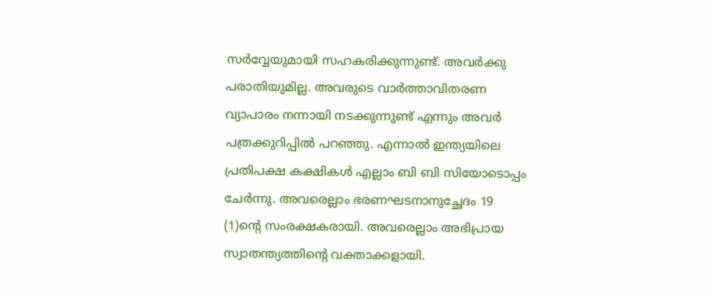സർവ്വേയുമായി സഹകരിക്കുന്നുണ്ട്. അവർക്കു പരാതിയുമില്ല. അവരുടെ വാർത്താവിതരണ വ്യാപാരം നന്നായി നടക്കുന്നുണ്ട് എന്നും അവർ പത്രക്കുറിപ്പിൽ പറഞ്ഞു. എന്നാൽ ഇന്ത്യയിലെ പ്രതിപക്ഷ കക്ഷികൾ എല്ലാം ബി ബി സിയോടൊപ്പം ചേർന്നു. അവരെല്ലാം ഭരണഘടനാനുച്ഛേദം 19 (1)ന്റെ സംരക്ഷകരായി. അവരെല്ലാം അഭിപ്രായ സ്വാതന്ത്യത്തിന്റെ വക്താക്കളായി.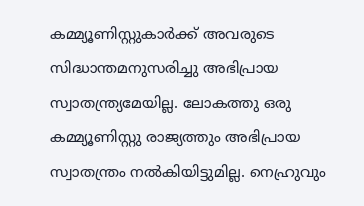കമ്മ്യൂണിസ്റ്റുകാർക്ക് അവരുടെ സിദ്ധാന്തമനുസരിച്ചു അഭിപ്രായ സ്വാതന്ത്ര്യമേയില്ല. ലോകത്തു ഒരു കമ്മ്യൂണിസ്റ്റു രാജ്യത്തും അഭിപ്രായ സ്വാതന്ത്രം നൽകിയിട്ടുമില്ല. നെഹ്രുവും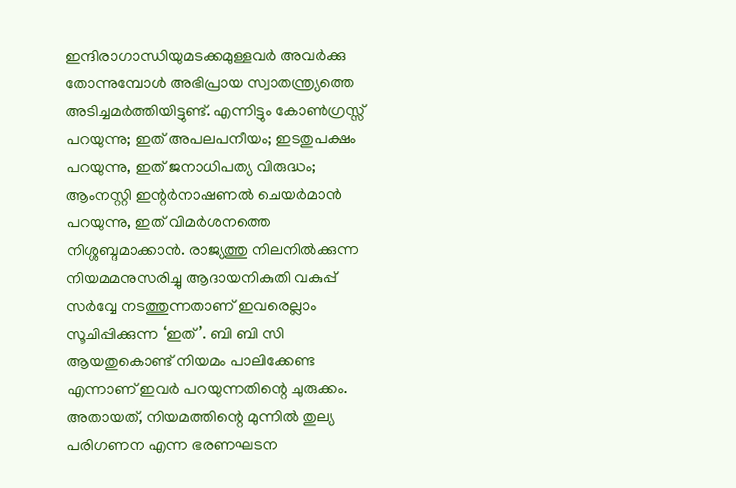ഇന്ദിരാഗാന്ധിയുമടക്കമുള്ളവർ അവർക്കു തോന്നുമ്പോൾ അഭിപ്രായ സ്വാതന്ത്ര്യത്തെ അടിച്ചമർത്തിയിട്ടുണ്ട്. എന്നിട്ടും കോൺഗ്രസ്സ് പറയുന്നു; ഇത് അപലപനീയം; ഇടതുപക്ഷം പറയുന്നു, ഇത് ജനാധിപത്യ വിരുദ്ധം; ആംനസ്റ്റി ഇന്റർനാഷണൽ ചെയർമാൻ പറയുന്നു, ഇത് വിമർശനത്തെ നിശ്ശബ്ദമാക്കാൻ. രാജ്യത്തു നിലനിൽക്കുന്ന നിയമമനുസരിച്ചു ആദായനികുതി വകുപ്പ് സർവ്വേ നടത്തുന്നതാണ് ഇവരെല്ലാം സൂചിപ്പിക്കുന്ന ‘ഇത്’. ബി ബി സി ആയതുകൊണ്ട് നിയമം പാലിക്കേണ്ട എന്നാണ് ഇവർ പറയുന്നതിന്റെ ചുരുക്കം. അതായത്, നിയമത്തിന്റെ മുന്നിൽ തുല്യ പരിഗണന എന്ന ഭരണഘടന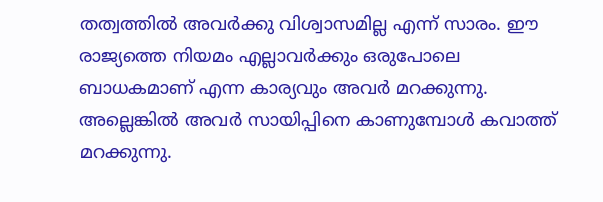തത്വത്തിൽ അവർക്കു വിശ്വാസമില്ല എന്ന് സാരം. ഈ രാജ്യത്തെ നിയമം എല്ലാവർക്കും ഒരുപോലെ ബാധകമാണ് എന്ന കാര്യവും അവർ മറക്കുന്നു. അല്ലെങ്കിൽ അവർ സായിപ്പിനെ കാണുമ്പോൾ കവാത്ത് മറക്കുന്നു.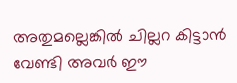അതുമല്ലെങ്കിൽ ചില്ലറ കിട്ടാൻ വേണ്ടി അവർ ഈ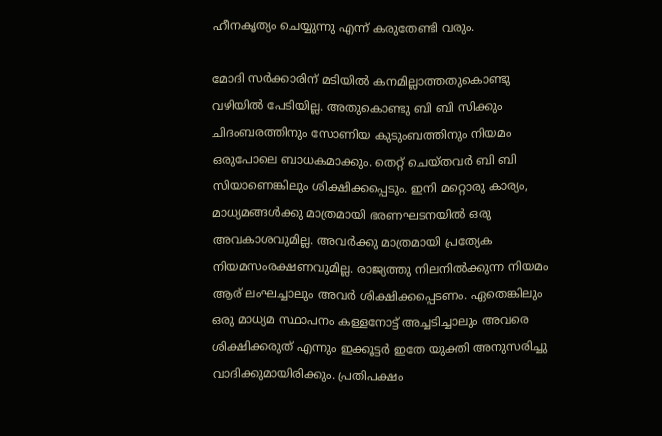ഹീനകൃത്യം ചെയ്യുന്നു എന്ന് കരുതേണ്ടി വരും.

മോദി സർക്കാരിന് മടിയിൽ കനമില്ലാത്തതുകൊണ്ടു വഴിയിൽ പേടിയില്ല. അതുകൊണ്ടു ബി ബി സിക്കും ചിദംബരത്തിനും സോണിയ കുടുംബത്തിനും നിയമം ഒരുപോലെ ബാധകമാക്കും. തെറ്റ് ചെയ്തവർ ബി ബി സിയാണെങ്കിലും ശിക്ഷിക്കപ്പെടും. ഇനി മറ്റൊരു കാര്യം, മാധ്യമങ്ങൾക്കു മാത്രമായി ഭരണഘടനയിൽ ഒരു അവകാശവുമില്ല. അവർക്കു മാത്രമായി പ്രത്യേക നിയമസംരക്ഷണവുമില്ല. രാജ്യത്തു നിലനിൽക്കുന്ന നിയമം ആര് ലംഘച്ചാലും അവർ ശിക്ഷിക്കപ്പെടണം. ഏതെങ്കിലും ഒരു മാധ്യമ സ്ഥാപനം കള്ളനോട്ട് അച്ചടിച്ചാലും അവരെ ശിക്ഷിക്കരുത് എന്നും ഇക്കൂട്ടർ ഇതേ യുക്തി അനുസരിച്ചു വാദിക്കുമായിരിക്കും. പ്രതിപക്ഷം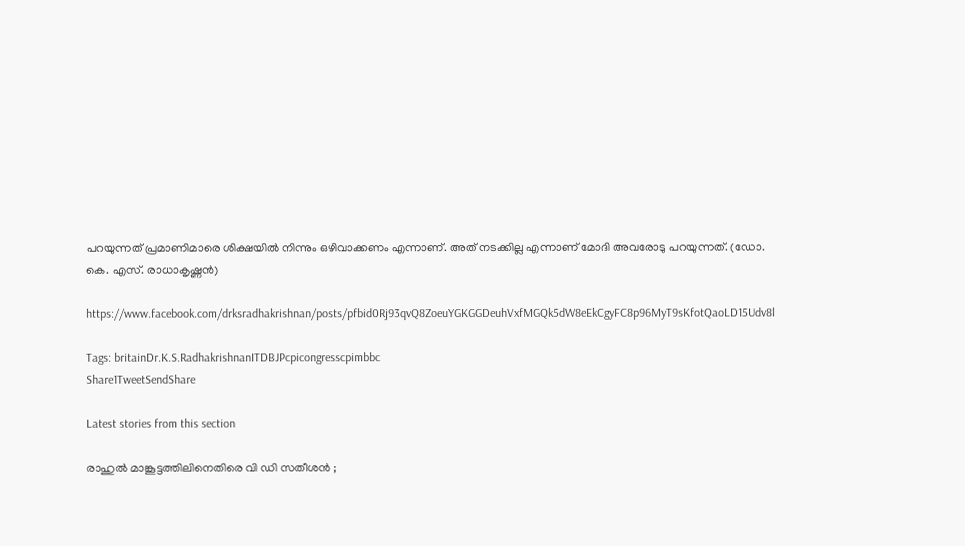പറയുന്നത് പ്രമാണിമാരെ ശിക്ഷയിൽ നിന്നും ഒഴിവാക്കണം എന്നാണ്. അത് നടക്കില്ല എന്നാണ് മോദി അവരോടു പറയുന്നത്. (ഡോ. കെ. എസ്. രാധാകൃഷ്ണൻ)

https://www.facebook.com/drksradhakrishnan/posts/pfbid0Rj93qvQ8ZoeuYGKGGDeuhVxfMGQk5dW8eEkCgyFC8p96MyT9sKfotQaoLD15Udv8l

Tags: britainDr.K.S.RadhakrishnanITDBJPcpicongresscpimbbc
Share1TweetSendShare

Latest stories from this section

രാഹുൽ മാങ്കൂട്ടത്തിലിനെതിരെ വി ഡി സതീശൻ ;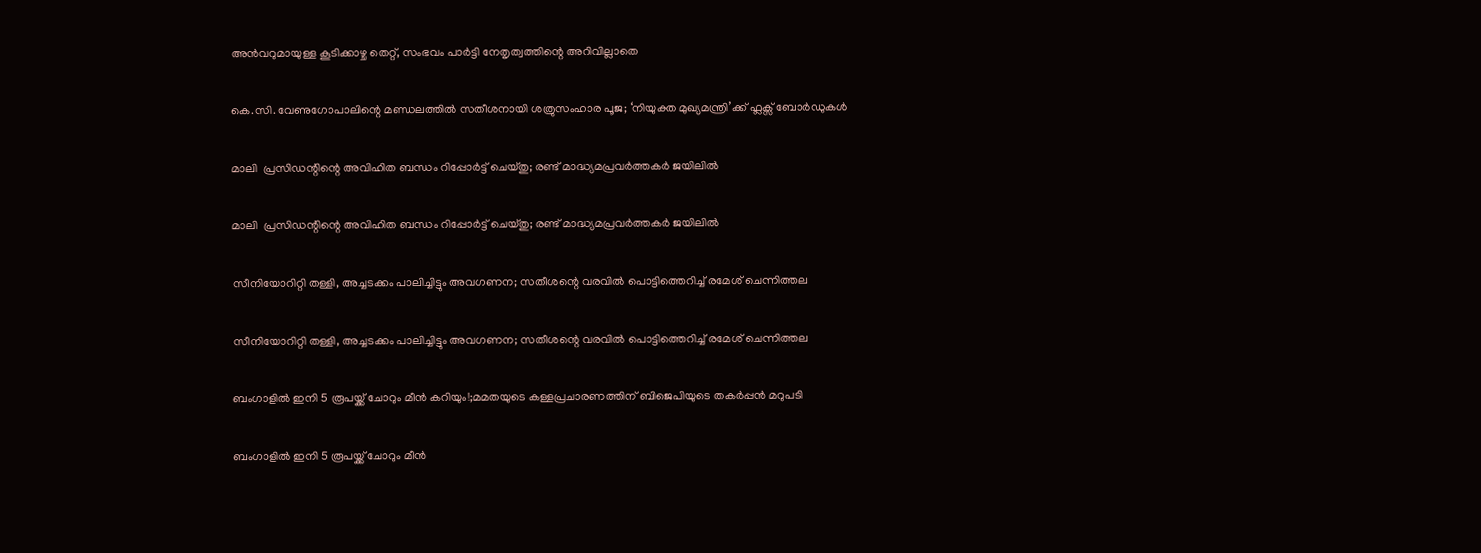അൻവറുമായുള്ള കൂടിക്കാഴ്ച തെറ്റ്, സംഭവം പാർട്ടി നേതൃത്വത്തിന്റെ അറിവില്ലാതെ

കെ.സി. വേണുഗോപാലിന്റെ മണ്ഡലത്തിൽ സതീശനായി ശത്രുസംഹാര പൂജ; ‘നിയുക്ത മുഖ്യമന്ത്രി’ക്ക് ഫ്ലക്സ് ബോർഡുകൾ

മാലി  പ്രസിഡന്റിന്റെ അവിഹിത ബന്ധം റിപ്പോർട്ട് ചെയ്തു; രണ്ട് മാദ്ധ്യമപ്രവർത്തകർ ജയിലിൽ

മാലി  പ്രസിഡന്റിന്റെ അവിഹിത ബന്ധം റിപ്പോർട്ട് ചെയ്തു; രണ്ട് മാദ്ധ്യമപ്രവർത്തകർ ജയിലിൽ

സീനിയോറിറ്റി തള്ളി, അച്ചടക്കം പാലിച്ചിട്ടും അവഗണന; സതീശന്റെ വരവിൽ പൊട്ടിത്തെറിച്ച് രമേശ് ചെന്നിത്തല

സീനിയോറിറ്റി തള്ളി, അച്ചടക്കം പാലിച്ചിട്ടും അവഗണന; സതീശന്റെ വരവിൽ പൊട്ടിത്തെറിച്ച് രമേശ് ചെന്നിത്തല

ബംഗാളിൽ ഇനി 5 രൂപയ്ക്ക് ചോറും മീൻ കറിയും!;മമതയുടെ കള്ളപ്രചാരണത്തിന് ബിജെപിയുടെ തകർപ്പൻ മറുപടി

ബംഗാളിൽ ഇനി 5 രൂപയ്ക്ക് ചോറും മീൻ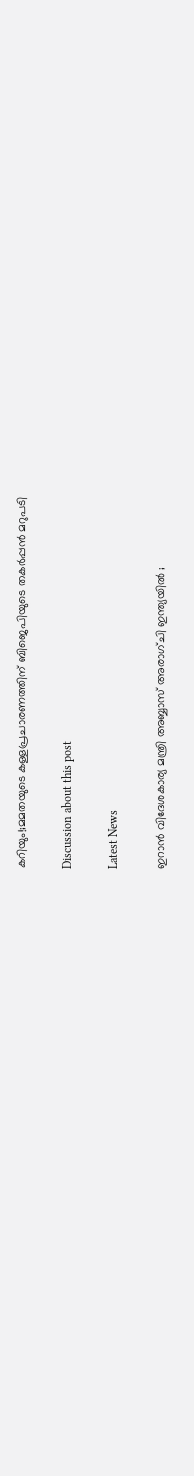കറിയും!;മമതയുടെ കള്ളപ്രചാരണത്തിന് ബിജെപിയുടെ തകർപ്പൻ മറുപടി

Discussion about this post

Latest News

ഇറാൻ വിദേശകാര്യ മന്ത്രി അബ്ബാസ് അരാഗ്ചി ഇന്ത്യയിൽ ;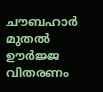ചൗബഹാർ മുതൽ ഊർജ്ജ വിതരണം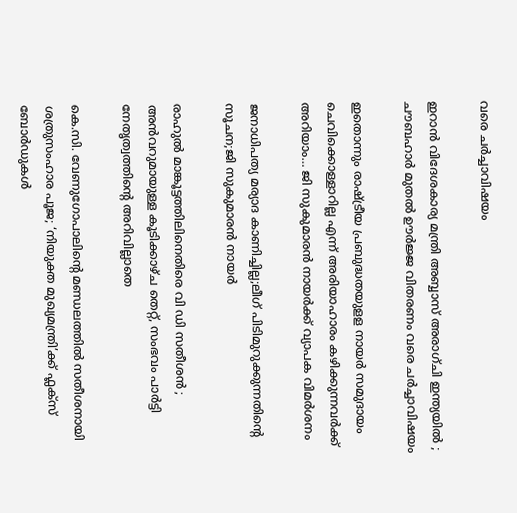വരെ ചർച്ചാവിഷയം

ഇറാൻ വിദേശകാര്യ മന്ത്രി അബ്ബാസ് അരാഗ്ചി ഇന്ത്യയിൽ ; ചൗബഹാർ മുതൽ ഊർജ്ജ വിതരണം വരെ ചർച്ചാവിഷയം

ഇതൊന്നും രാഷ്ട്രീയ പ്രബുദ്ധതയുളള നായർ സമുദായം ചെവിക്കൊള്ളാറില്ല എന്ന് അരിയാഹാരം കഴിക്കുന്നവർക്ക് അറിയാം… ജി സുകുമാരൻ നായർക്ക് വ്യാപക വിമർശനം

ജനാധിപത്യ മര്യാദ കാണിച്ചില്ല;ലീഗ് പിടിമുറുക്കുന്നതിൻ്റെ സൂചന;ജി സുകുമാരൻ നായർ

രാഹുൽ മാങ്കൂട്ടത്തിലിനെതിരെ വി ഡി സതീശൻ ; അൻവറുമായുള്ള കൂടിക്കാഴ്ച തെറ്റ്, സംഭവം പാർട്ടി നേതൃത്വത്തിന്റെ അറിവില്ലാതെ

കെ.സി. വേണുഗോപാലിന്റെ മണ്ഡലത്തിൽ സതീശനായി ശത്രുസംഹാര പൂജ; ‘നിയുക്ത മുഖ്യമന്ത്രി’ക്ക് ഫ്ലക്സ് ബോർഡുകൾ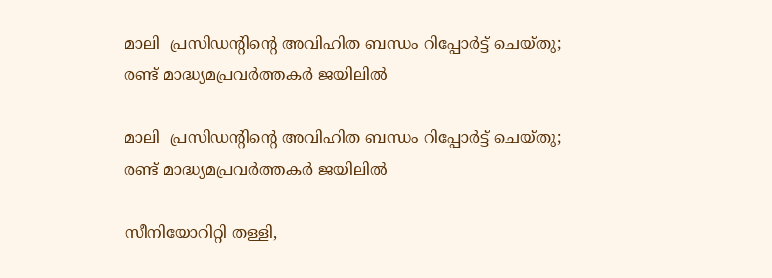മാലി  പ്രസിഡന്റിന്റെ അവിഹിത ബന്ധം റിപ്പോർട്ട് ചെയ്തു; രണ്ട് മാദ്ധ്യമപ്രവർത്തകർ ജയിലിൽ

മാലി  പ്രസിഡന്റിന്റെ അവിഹിത ബന്ധം റിപ്പോർട്ട് ചെയ്തു; രണ്ട് മാദ്ധ്യമപ്രവർത്തകർ ജയിലിൽ

സീനിയോറിറ്റി തള്ളി,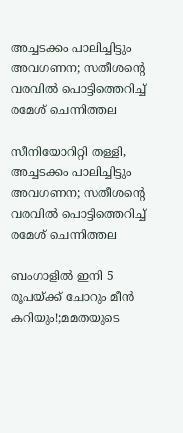അച്ചടക്കം പാലിച്ചിട്ടും അവഗണന; സതീശന്റെ വരവിൽ പൊട്ടിത്തെറിച്ച് രമേശ് ചെന്നിത്തല

സീനിയോറിറ്റി തള്ളി, അച്ചടക്കം പാലിച്ചിട്ടും അവഗണന; സതീശന്റെ വരവിൽ പൊട്ടിത്തെറിച്ച് രമേശ് ചെന്നിത്തല

ബംഗാളിൽ ഇനി 5 രൂപയ്ക്ക് ചോറും മീൻ കറിയും!;മമതയുടെ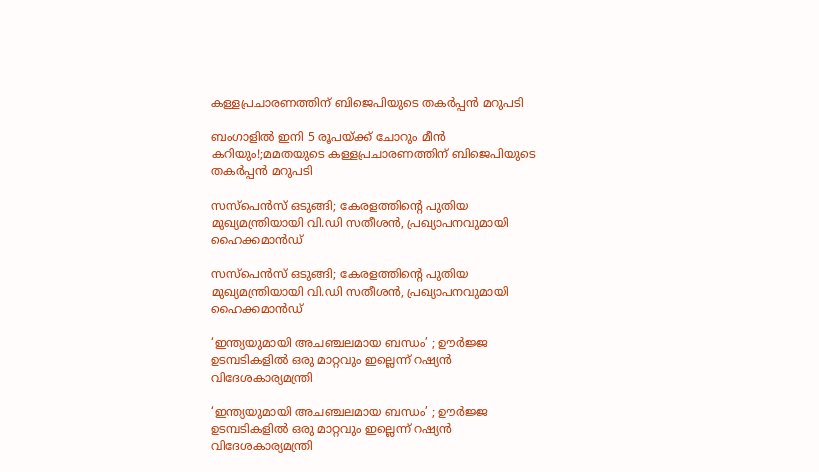കള്ളപ്രചാരണത്തിന് ബിജെപിയുടെ തകർപ്പൻ മറുപടി

ബംഗാളിൽ ഇനി 5 രൂപയ്ക്ക് ചോറും മീൻ കറിയും!;മമതയുടെ കള്ളപ്രചാരണത്തിന് ബിജെപിയുടെ തകർപ്പൻ മറുപടി

സസ്‌പെൻസ് ഒടുങ്ങി; കേരളത്തിന്റെ പുതിയ മുഖ്യമന്ത്രിയായി വി.ഡി സതീശൻ, പ്രഖ്യാപനവുമായി ഹൈക്കമാൻഡ്

സസ്‌പെൻസ് ഒടുങ്ങി; കേരളത്തിന്റെ പുതിയ മുഖ്യമന്ത്രിയായി വി.ഡി സതീശൻ, പ്രഖ്യാപനവുമായി ഹൈക്കമാൻഡ്

‘ഇന്ത്യയുമായി അചഞ്ചലമായ ബന്ധം’ ; ഊർജ്ജ ഉടമ്പടികളിൽ ഒരു മാറ്റവും ഇല്ലെന്ന് റഷ്യൻ വിദേശകാര്യമന്ത്രി

‘ഇന്ത്യയുമായി അചഞ്ചലമായ ബന്ധം’ ; ഊർജ്ജ ഉടമ്പടികളിൽ ഒരു മാറ്റവും ഇല്ലെന്ന് റഷ്യൻ വിദേശകാര്യമന്ത്രി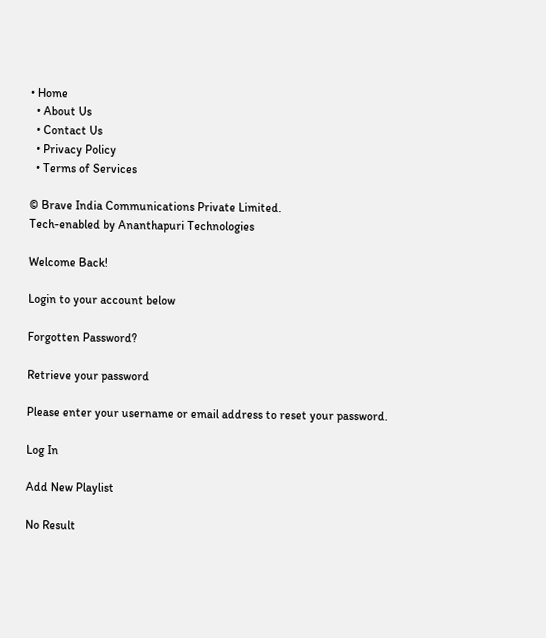• Home
  • About Us
  • Contact Us
  • Privacy Policy
  • Terms of Services

© Brave India Communications Private Limited.
Tech-enabled by Ananthapuri Technologies

Welcome Back!

Login to your account below

Forgotten Password?

Retrieve your password

Please enter your username or email address to reset your password.

Log In

Add New Playlist

No Result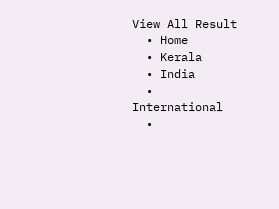View All Result
  • Home
  • Kerala
  • India
  • International
  •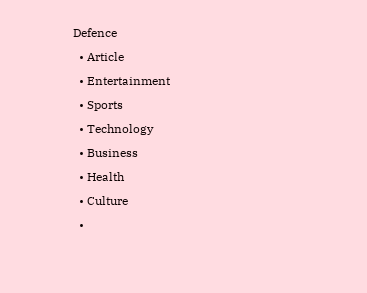Defence
  • Article
  • Entertainment
  • Sports
  • Technology
  • Business
  • Health
  • Culture
  •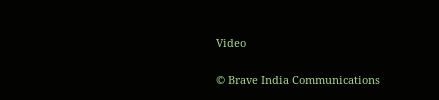Video

© Brave India Communications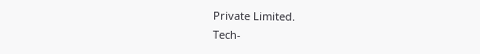Private Limited.
Tech-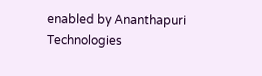enabled by Ananthapuri Technologies